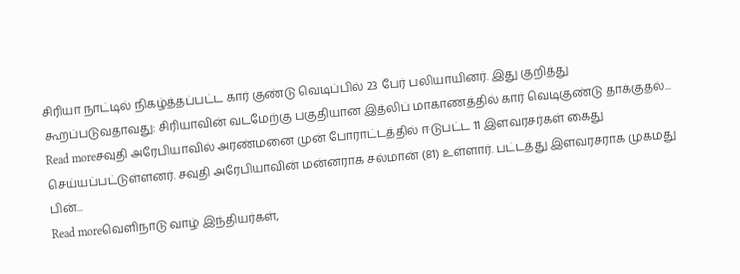சிரியா நாட்டில் நிகழ்த்தப்பட்ட கார் குண்டு வெடிப்பில் 23 பேர் பலியாயினர். இது குறித்து கூறப்படுவதாவது: சிரியாவின் வடமேற்கு பகுதியான இத்லிப் மாகாணத்தில் கார் வெடிகுண்டு தாக்குதல்...
Read moreசவுதி அரேபியாவில் அரண்மனை முன் போராட்டத்தில் ஈடுபட்ட 11 இளவரசர்கள் கைது செய்யப்பட்டுள்ளனர். சவுதி அரேபியாவின் மன்னராக சல்மான் (81) உள்ளார். பட்டத்து இளவரசராக முகமது பின்...
Read moreவெளிநாடு வாழ் இந்தியர்கள்,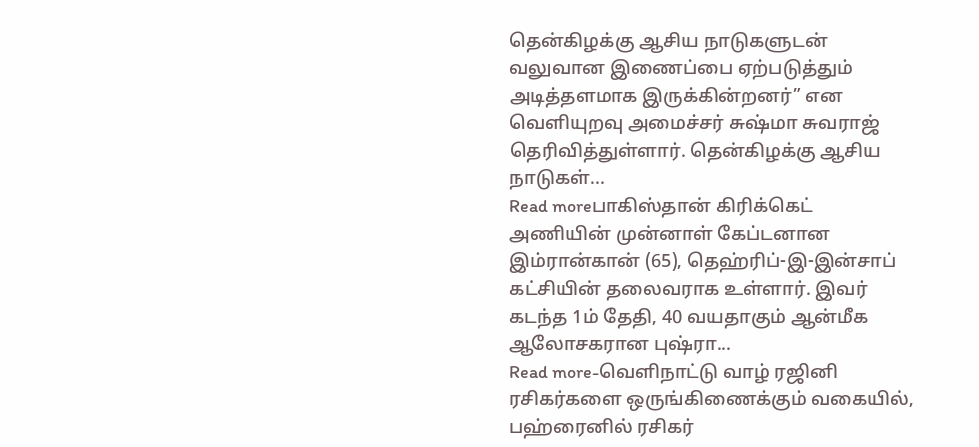தென்கிழக்கு ஆசிய நாடுகளுடன் வலுவான இணைப்பை ஏற்படுத்தும் அடித்தளமாக இருக்கின்றனர்” என வெளியுறவு அமைச்சர் சுஷ்மா சுவராஜ் தெரிவித்துள்ளார். தென்கிழக்கு ஆசிய நாடுகள்...
Read moreபாகிஸ்தான் கிரிக்கெட் அணியின் முன்னாள் கேப்டனான இம்ரான்கான் (65), தெஹ்ரிப்-இ-இன்சாப் கட்சியின் தலைவராக உள்ளார். இவர் கடந்த 1ம் தேதி, 40 வயதாகும் ஆன்மீக ஆலோசகரான புஷ்ரா...
Read more-வெளிநாட்டு வாழ் ரஜினி ரசிகர்களை ஒருங்கிணைக்கும் வகையில், பஹ்ரைனில் ரசிகர்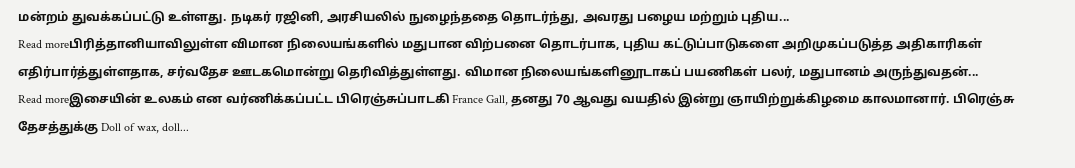மன்றம் துவக்கப்பட்டு உள்ளது. நடிகர் ரஜினி, அரசியலில் நுழைந்ததை தொடர்ந்து, அவரது பழைய மற்றும் புதிய...
Read moreபிரித்தானியாவிலுள்ள விமான நிலையங்களில் மதுபான விற்பனை தொடர்பாக, புதிய கட்டுப்பாடுகளை அறிமுகப்படுத்த அதிகாரிகள் எதிர்பார்த்துள்ளதாக, சர்வதேச ஊடகமொன்று தெரிவித்துள்ளது. விமான நிலையங்களினூடாகப் பயணிகள் பலர், மதுபானம் அருந்துவதன்...
Read moreஇசையின் உலகம் என வர்ணிக்கப்பட்ட பிரெஞ்சுப்பாடகி France Gall, தனது 70 ஆவது வயதில் இன்று ஞாயிற்றுக்கிழமை காலமானார். பிரெஞ்சு தேசத்துக்கு Doll of wax, doll...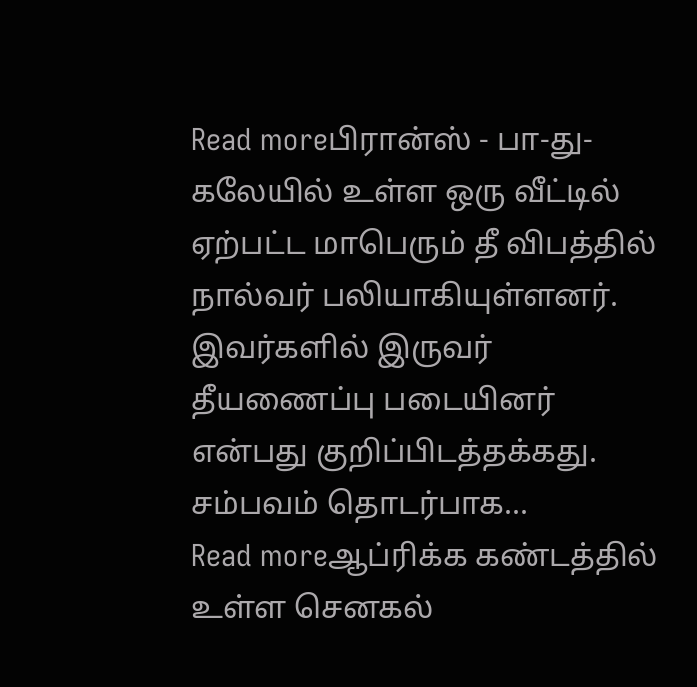Read moreபிரான்ஸ் - பா-து-கலேயில் உள்ள ஒரு வீட்டில் ஏற்பட்ட மாபெரும் தீ விபத்தில் நால்வர் பலியாகியுள்ளனர். இவர்களில் இருவர் தீயணைப்பு படையினர் என்பது குறிப்பிடத்தக்கது. சம்பவம் தொடர்பாக...
Read moreஆப்ரிக்க கண்டத்தில் உள்ள செனகல்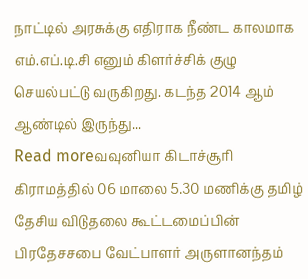நாட்டில் அரசுக்கு எதிராக நீண்ட காலமாக எம்.எப்.டி.சி எனும் கிளர்ச்சிக் குழு செயல்பட்டு வருகிறது. கடந்த 2014 ஆம் ஆண்டில் இருந்து...
Read moreவவுனியா கிடாச்சூரி கிராமத்தில் 06 மாலை 5.30 மணிக்கு தமிழ் தேசிய விடுதலை கூட்டமைப்பின் பிரதேசசபை வேட்பாளர் அருளானந்தம்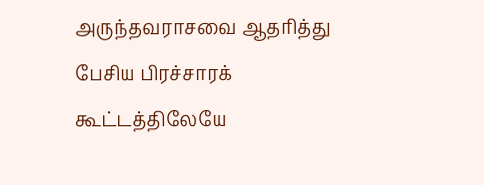அருந்தவராசவை ஆதரித்து பேசிய பிரச்சாரக் கூட்டத்திலேயே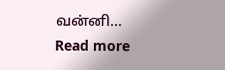வன்னி...
Read more